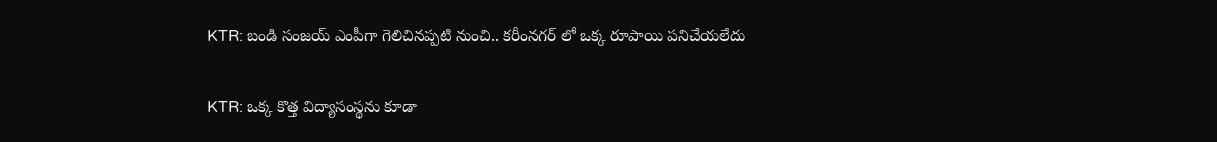KTR: బండి సంజయ్ ఎంపీగా గెలిచినప్పటి నుంచి.. కరీంనగర్ లో ఒక్క రూపాయి పనిచేయలేదు

KTR: ఒక్క కొత్త విద్యాసంస్థను కూడా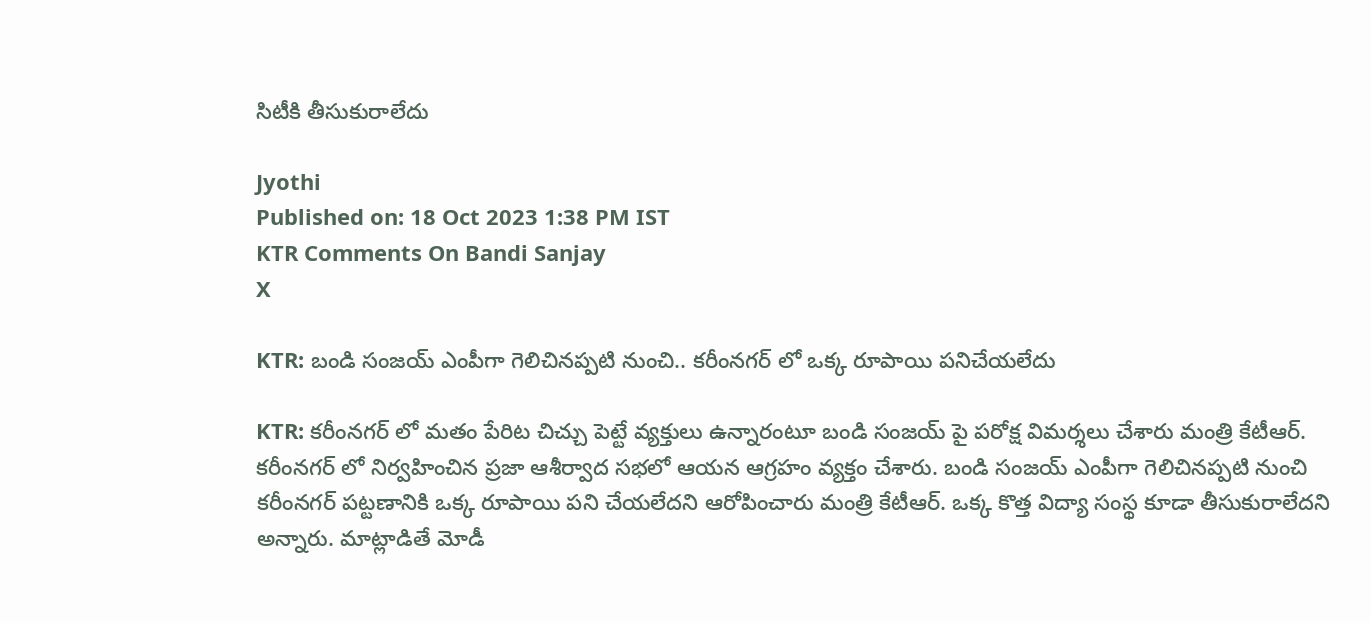సిటీకి తీసుకురాలేదు

Jyothi
Published on: 18 Oct 2023 1:38 PM IST
KTR Comments On Bandi Sanjay
X

KTR: బండి సంజయ్ ఎంపీగా గెలిచినప్పటి నుంచి.. కరీంనగర్ లో ఒక్క రూపాయి పనిచేయలేదు

KTR: కరీంనగర్ లో మతం పేరిట చిచ్చు పెట్టే వ్యక్తులు ఉన్నారంటూ బండి సంజయ్ పై పరోక్ష విమర్శలు చేశారు మంత్రి కేటీఆర్. కరీంనగర్ లో నిర్వహించిన ప్రజా ఆశీర్వాద సభలో ఆయన ఆగ్రహం వ్యక్తం చేశారు. బండి సంజయ్ ఎంపీగా గెలిచినప్పటి నుంచి కరీంనగర్ పట్టణానికి ఒక్క రూపాయి పని చేయలేదని ఆరోపించారు మంత్రి కేటీఆర్. ఒక్క కొత్త విద్యా సంస్థ కూడా తీసుకురాలేదని అన్నారు. మాట్లాడితే మోడీ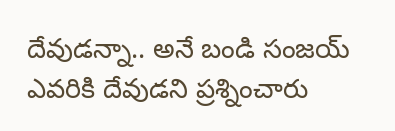దేవుడన్నా.. అనే బండి సంజయ్ ఎవరికి దేవుడని ప్రశ్నించారు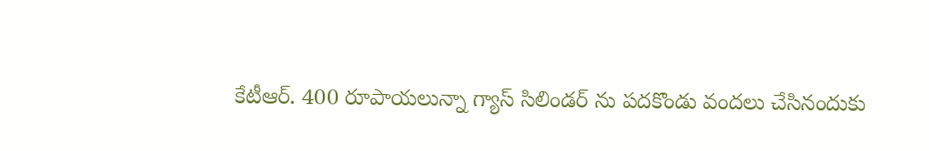కేటీఆర్. 400 రూపాయలున్నా గ్యాస్ సిలిండర్ ను పదకొండు వందలు చేసినందుకు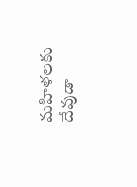మహిళలకు దేవుడా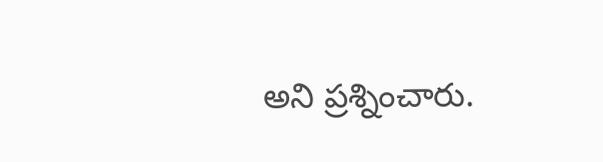అని ప్రశ్నించారు.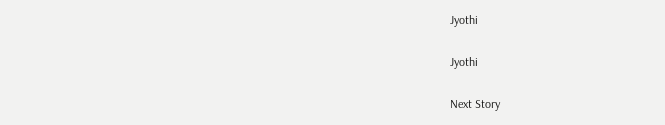Jyothi

Jyothi

Next Story